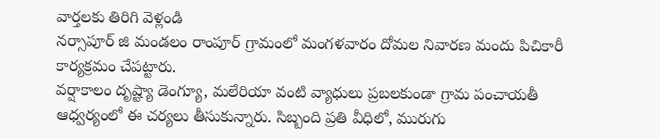వార్తలకు తిరిగి వెళ్లండి
నర్సాపూర్ జి మండలం రాంపూర్ గ్రామంలో మంగళవారం దోమల నివారణ మందు పిచికారీ కార్యక్రమం చేపట్టారు.
వర్షాకాలం దృష్ట్యా డెంగ్యూ, మలేరియా వంటి వ్యాధులు ప్రబలకుండా గ్రామ పంచాయతీ ఆధ్వర్యంలో ఈ చర్యలు తీసుకున్నారు. సిబ్బంది ప్రతి వీధిలో, మురుగు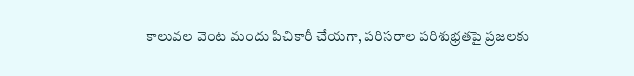కాలువల వెంట మందు పిచికారీ చేయగా, పరిసరాల పరిశుభ్రతపై ప్రజలకు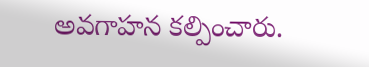అవగాహన కల్పించారు.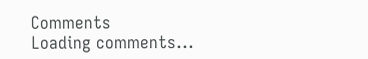Comments
Loading comments...